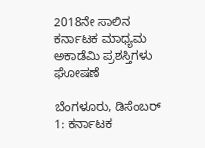2018ನೇ ಸಾಲಿನ ಕರ್ನಾಟಕ ಮಾಧ್ಯಮ ಅಕಾಡೆಮಿ ಪ್ರಶಸ್ತಿಗಳು ಘೋಷಣೆ

ಬೆಂಗಳೂರು, ಡಿಸೆಂಬರ್ 1: ಕರ್ನಾಟಕ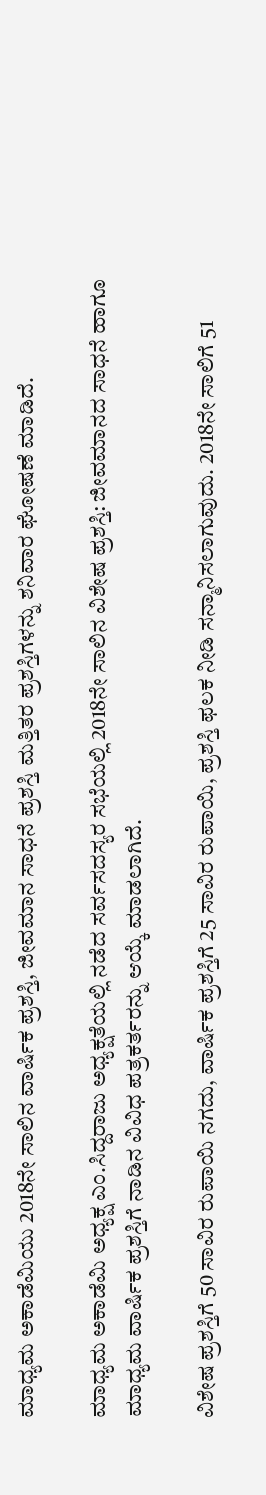ಮಾಧ್ಯಮ ಅಕಾಡೆಮಿಯು 2018ನೇ ಸಾಲಿನ ವಾರ್ಷಿಕ ಪ್ರಶಸ್ತಿ, ಜೀವಮಾನ ಸಾಧನೆ ಪ್ರಶಸ್ತಿ ಮತ್ತಿತರ ಪ್ರಶಸ್ತಿಗಳನ್ನು ಶನಿವಾರ ಘೋಷಣೆ ಮಾಡಿದೆ.

ಮಾಧ್ಯಮ ಅಕಾಡೆಮಿ ಅಧ್ಯಕ್ಷ ಎಂ.ಸಿದ್ದರಾಜು ಅಧ್ಯಕ್ಷತೆಯಲ್ಲಿ ನಡೆದ ಸರ್ವಸದಸ್ಯರ ಸಭೆಯಲ್ಲಿ 2018ನೇ ಸಾಲಿನ ವಿಶೇಷ ಪ್ರಶಸ್ತಿ: ಜೀವಮಾನದ ಸಾಧನೆ ಹಾಗೂ ಮಾಧ್ಯಮ ವಾರ್ಷಿಕ ಪ್ರಶಸ್ತಿಗೆ ನಾಡಿನ ವಿವಿಧ ಪತ್ರಕರ್ತರನ್ನು ಆಯ್ಕೆ ಮಾಡಲಾಗಿದೆ.

ವಿಶೇಷ ಪ್ರಶಸ್ತಿಗೆ 50 ಸಾವಿರ ರುಪಾಯಿ ನಗದು, ವಾರ್ಷಿಕ ಪ್ರಶಸ್ತಿಗೆ 25 ಸಾವಿರ ರುಪಾಯಿ, ಪ್ರಶಸ್ತಿ ಫಲಕ ನೀಡಿ ಸನ್ಮಾನಿಸಲಾಗುವುದು. 2018ನೇ ಸಾಲಿಗೆ 51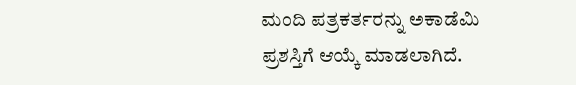ಮಂದಿ ಪತ್ರಕರ್ತರನ್ನು ಅಕಾಡೆಮಿ ಪ್ರಶಸ್ತಿಗೆ ಆಯ್ಕೆ ಮಾಡಲಾಗಿದೆ.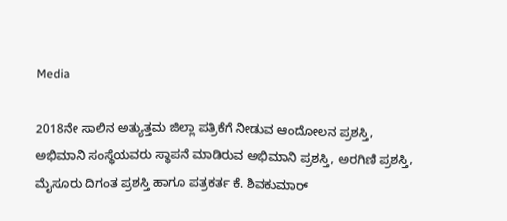Media

2018ನೇ ಸಾಲಿನ ಅತ್ಯುತ್ತಮ ಜಿಲ್ಲಾ ಪತ್ರಿಕೆಗೆ ನೀಡುವ ಆಂದೋಲನ ಪ್ರಶಸ್ತಿ, ಅಭಿಮಾನಿ ಸಂಸ್ಥೆಯವರು ಸ್ಥಾಪನೆ ಮಾಡಿರುವ ಅಭಿಮಾನಿ ಪ್ರಶಸ್ತಿ, ಅರಗಿಣಿ ಪ್ರಶಸ್ತಿ, ಮೈಸೂರು ದಿಗಂತ ಪ್ರಶಸ್ತಿ ಹಾಗೂ ಪತ್ರಕರ್ತ ಕೆ. ಶಿವಕುಮಾರ್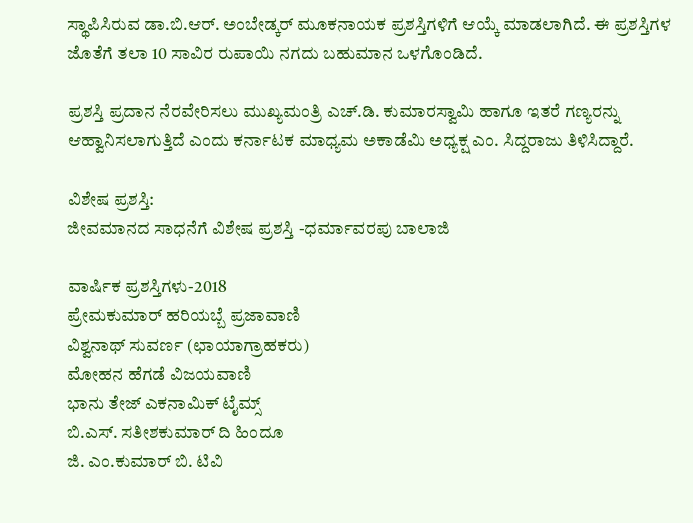ಸ್ಥಾಪಿಸಿರುವ ಡಾ.ಬಿ.ಆರ್. ಅಂಬೇಡ್ಕರ್ ಮೂಕನಾಯಕ ಪ್ರಶಸ್ತಿಗಳಿಗೆ ಆಯ್ಕೆ ಮಾಡಲಾಗಿದೆ. ಈ ಪ್ರಶಸ್ತಿಗಳ ಜೊತೆಗೆ ತಲಾ 10 ಸಾವಿರ ರುಪಾಯಿ ನಗದು ಬಹುಮಾನ ಒಳಗೊಂಡಿದೆ.

ಪ್ರಶಸ್ತಿ ಪ್ರದಾನ ನೆರವೇರಿಸಲು ಮುಖ್ಯಮಂತ್ರಿ ಎಚ್.ಡಿ. ಕುಮಾರಸ್ವಾಮಿ ಹಾಗೂ ಇತರೆ ಗಣ್ಯರನ್ನು ಆಹ್ವಾನಿಸಲಾಗುತ್ತಿದೆ ಎಂದು ಕರ್ನಾಟಕ ಮಾಧ್ಯಮ ಅಕಾಡೆಮಿ ಅಧ್ಯಕ್ಷ ಎಂ. ಸಿದ್ದರಾಜು ತಿಳಿಸಿದ್ದಾರೆ.

ವಿಶೇಷ ಪ್ರಶಸ್ತಿ:
ಜೀವಮಾನದ ಸಾಧನೆಗೆ ವಿಶೇಷ ಪ್ರಶಸ್ತಿ -ಧರ್ಮಾವರಪು ಬಾಲಾಜಿ

ವಾರ್ಷಿಕ ಪ್ರಶಸ್ತಿಗಳು-2018
ಪ್ರೇಮಕುಮಾರ್ ಹರಿಯಬ್ಬೆ ಪ್ರಜಾವಾಣಿ
ವಿಶ್ವನಾಥ್ ಸುವರ್ಣ (ಛಾಯಾಗ್ರಾಹಕರು)
ಮೋಹನ ಹೆಗಡೆ ವಿಜಯವಾಣಿ
ಭಾನು ತೇಜ್ ಎಕನಾಮಿಕ್ ಟೈಮ್ಸ್
ಬಿ.ಎಸ್. ಸತೀಶಕುಮಾರ್ ದಿ ಹಿಂದೂ
ಜಿ. ಎಂ.ಕುಮಾರ್ ಬಿ. ಟಿವಿ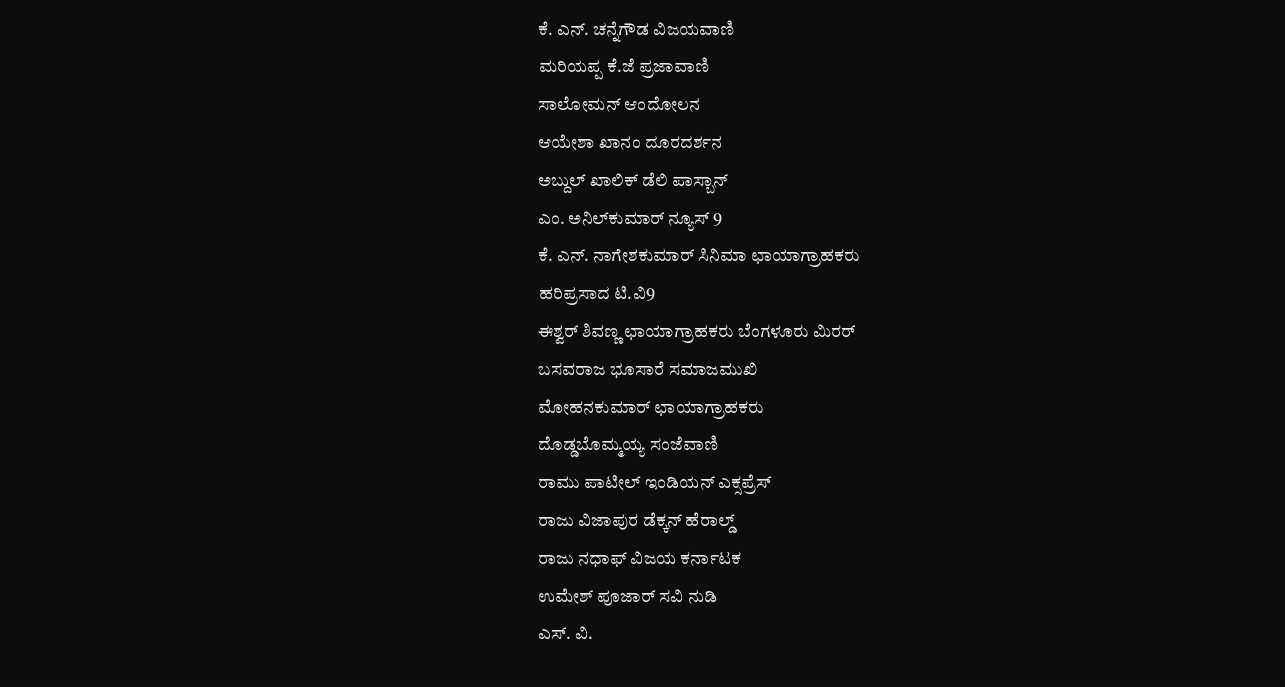ಕೆ. ಎನ್. ಚನ್ನೆಗೌಡ ವಿಜಯವಾಣಿ
ಮರಿಯಪ್ಪ ಕೆ.ಜೆ ಪ್ರಜಾವಾಣಿ
ಸಾಲೋಮನ್ ಆಂದೋಲನ
ಆಯೇಶಾ ಖಾನಂ ದೂರದರ್ಶನ
ಅಬ್ದುಲ್ ಖಾಲಿಕ್ ಡೆಲಿ ಪಾಸ್ಬಾನ್
ಎಂ. ಅನಿಲ್‌ಕುಮಾರ್ ನ್ಯೂಸ್ 9
ಕೆ. ಎನ್. ನಾಗೇಶಕುಮಾರ್ ಸಿನಿಮಾ ಛಾಯಾಗ್ರಾಹಕರು
ಹರಿಪ್ರಸಾದ ಟಿ.ವಿ9
ಈಶ್ವರ್ ಶಿವಣ್ಣ ಛಾಯಾಗ್ರಾಹಕರು ಬೆಂಗಳೂರು ಮಿರರ್
ಬಸವರಾಜ ಭೂಸಾರೆ ಸಮಾಜಮುಖಿ
ಮೋಹನಕುಮಾರ್ ಛಾಯಾಗ್ರಾಹಕರು
ದೊಡ್ಡಬೊಮ್ಮಯ್ಯ ಸಂಜೆವಾಣಿ
ರಾಮು ಪಾಟೀಲ್ ಇಂಡಿಯನ್ ಎಕ್ಸಪ್ರೆಸ್
ರಾಜು ವಿಜಾಪುರ ಡೆಕ್ಕನ್ ಹೆರಾಲ್ಡ್
ರಾಜು ನಧಾಫ್ ವಿಜಯ ಕರ್ನಾಟಕ
ಉಮೇಶ್ ಪೂಜಾರ್ ಸವಿ ನುಡಿ
ಎಸ್. ವಿ.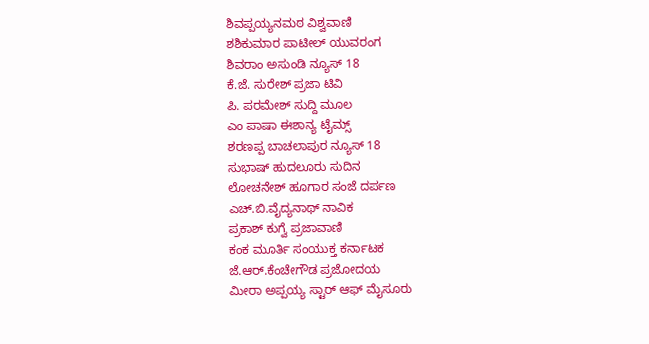ಶಿವಪ್ಪಯ್ಯನಮಠ ವಿಶ್ವವಾಣಿ
ಶಶಿಕುಮಾರ ಪಾಟೀಲ್ ಯುವರಂಗ
ಶಿವರಾಂ ಅಸುಂಡಿ ನ್ಯೂಸ್ 18
ಕೆ.ಜೆ. ಸುರೇಶ್ ಪ್ರಜಾ ಟಿವಿ
ಪಿ. ಪರಮೇಶ್ ಸುದ್ದಿ ಮೂಲ
ಎಂ ಪಾಷಾ ಈಶಾನ್ಯ ಟೈಮ್ಸ್
ಶರಣಪ್ಪ ಬಾಚಲಾಪುರ ನ್ಯೂಸ್ 18
ಸುಭಾಷ್ ಹುದಲೂರು ಸುದಿನ
ಲೋಚನೇಶ್ ಹೂಗಾರ ಸಂಜೆ ದರ್ಪಣ
ಎಚ್.ಬಿ.ವೈದ್ಯನಾಥ್ ನಾವಿಕ
ಪ್ರಕಾಶ್ ಕುಗ್ವೆ ಪ್ರಜಾವಾಣಿ
ಕಂಕ ಮೂರ್ತಿ ಸಂಯುಕ್ತ ಕರ್ನಾಟಕ
ಜೆ.ಆರ್.ಕೆಂಚೇಗೌಡ ಪ್ರಜೋದಯ
ಮೀರಾ ಅಪ್ಪಯ್ಯ ಸ್ಟಾರ್ ಆಫ್ ಮೈಸೂರು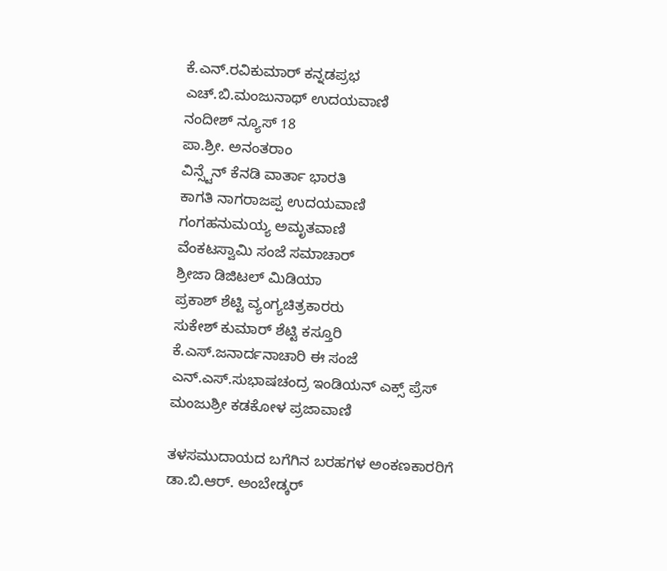ಕೆ.ಎನ್.ರವಿಕುಮಾರ್ ಕನ್ನಡಪ್ರಭ
ಎಚ್.ಬಿ.ಮಂಜುನಾಥ್ ಉದಯವಾಣಿ
ನಂದೀಶ್ ನ್ಯೂಸ್ 18
ಪಾ.ಶ್ರೀ. ಅನಂತರಾಂ
ವಿನ್ಸ್ಟೆನ್ ಕೆನಡಿ ವಾರ್ತಾ ಭಾರತಿ
ಕಾಗತಿ ನಾಗರಾಜಪ್ಪ ಉದಯವಾಣಿ
ಗಂಗಹನುಮಯ್ಯ ಅಮೃತವಾಣಿ
ವೆಂಕಟಸ್ವಾಮಿ ಸಂಜೆ ಸಮಾಚಾರ್
ಶ್ರೀಜಾ ಡಿಜಿಟಲ್ ಮಿಡಿಯಾ
ಪ್ರಕಾಶ್ ಶೆಟ್ಟಿ ವ್ಯಂಗ್ಯಚಿತ್ರಕಾರರು
ಸುಕೇಶ್ ಕುಮಾರ್ ಶೆಟ್ಟಿ ಕಸ್ತೂರಿ
ಕೆ.ಎಸ್.ಜನಾರ್ದನಾಚಾರಿ ಈ ಸಂಜೆ
ಎನ್.ಎಸ್.ಸುಭಾಷಚಂದ್ರ ಇಂಡಿಯನ್ ಎಕ್ಸ್ ಪ್ರೆಸ್
ಮಂಜುಶ್ರೀ ಕಡಕೋಳ ಪ್ರಜಾವಾಣಿ

ತಳಸಮುದಾಯದ ಬಗೆಗಿನ ಬರಹಗಳ ಅಂಕಣಕಾರರಿಗೆ
ಡಾ.ಬಿ.ಆರ್. ಅಂಬೇಡ್ಕರ್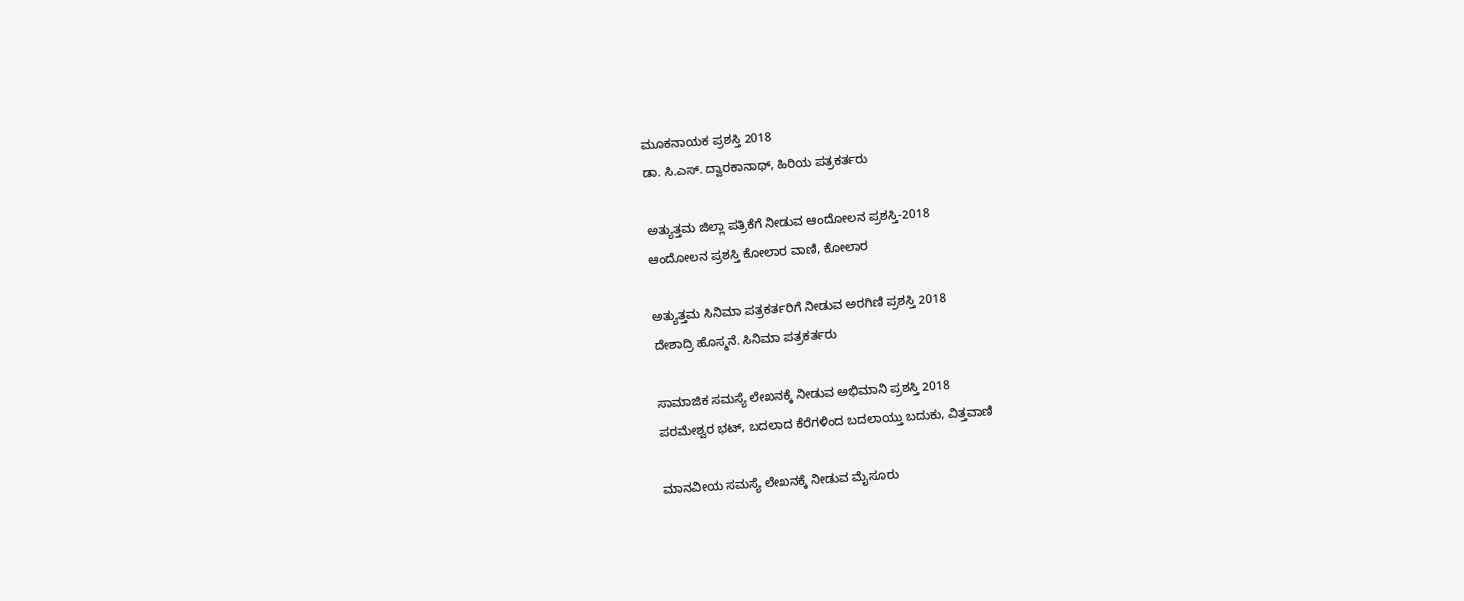ಮೂಕನಾಯಕ ಪ್ರಶಸ್ತಿ 2018
ಡಾ. ಸಿ.ಎಸ್. ದ್ವಾರಕಾನಾಥ್, ಹಿರಿಯ ಪತ್ರಕರ್ತರು

ಅತ್ಯುತ್ತಮ ಜಿಲ್ಲಾ ಪತ್ರಿಕೆಗೆ ನೀಡುವ ಆಂದೋಲನ ಪ್ರಶಸ್ತಿ-2018
ಆಂದೋಲನ ಪ್ರಶಸ್ತಿ ಕೋಲಾರ ವಾಣಿ, ಕೋಲಾರ

ಅತ್ಯುತ್ತಮ ಸಿನಿಮಾ ಪತ್ರಕರ್ತರಿಗೆ ನೀಡುವ ಅರಗಿಣಿ ಪ್ರಶಸ್ತಿ 2018
ದೇಶಾದ್ರಿ ಹೊಸ್ಮನೆ. ಸಿನಿಮಾ ಪತ್ರಕರ್ತರು

ಸಾಮಾಜಿಕ ಸಮಸ್ಯೆ ಲೇಖನಕ್ಕೆ ನೀಡುವ ಅಭಿಮಾನಿ ಪ್ರಶಸ್ತಿ 2018
ಪರಮೇಶ್ವರ ಭಟ್, ಬದಲಾದ ಕೆರೆಗಳಿಂದ ಬದಲಾಯ್ತು ಬದುಕು, ವಿತ್ತವಾಣಿ

ಮಾನವೀಯ ಸಮಸ್ಯೆ ಲೇಖನಕ್ಕೆ ನೀಡುವ ಮೈಸೂರು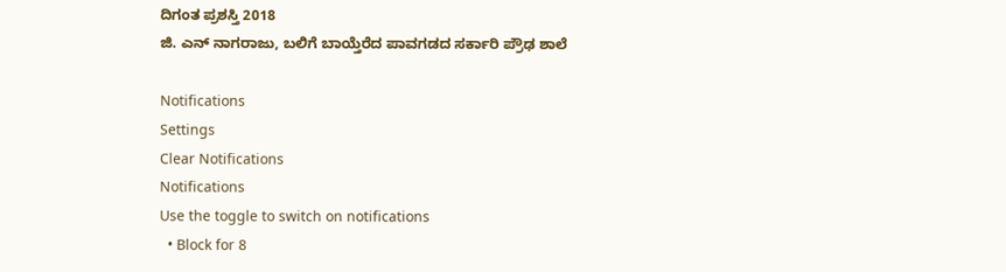ದಿಗಂತ ಪ್ರಶಸ್ತಿ 2018
ಜಿ. ಎನ್ ನಾಗರಾಜು, ಬಲಿಗೆ ಬಾಯ್ತೆರೆದ ಪಾವಗಡದ ಸರ್ಕಾರಿ ಪ್ರೌಢ ಶಾಲೆ

Notifications
Settings
Clear Notifications
Notifications
Use the toggle to switch on notifications
  • Block for 8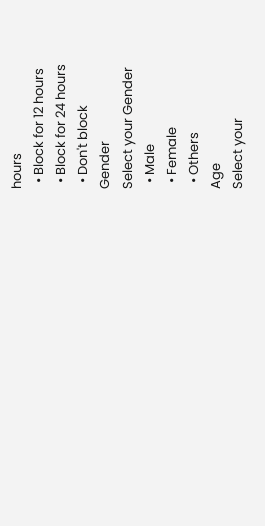hours
  • Block for 12 hours
  • Block for 24 hours
  • Don't block
Gender
Select your Gender
  • Male
  • Female
  • Others
Age
Select your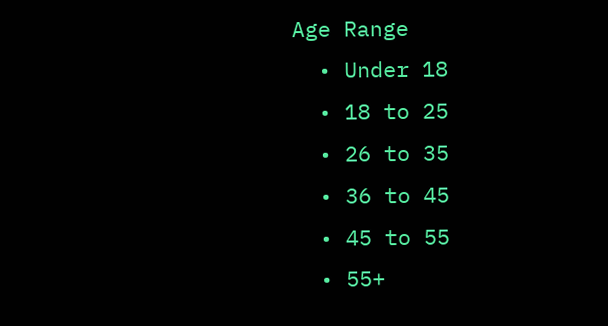Age Range
  • Under 18
  • 18 to 25
  • 26 to 35
  • 36 to 45
  • 45 to 55
  • 55+